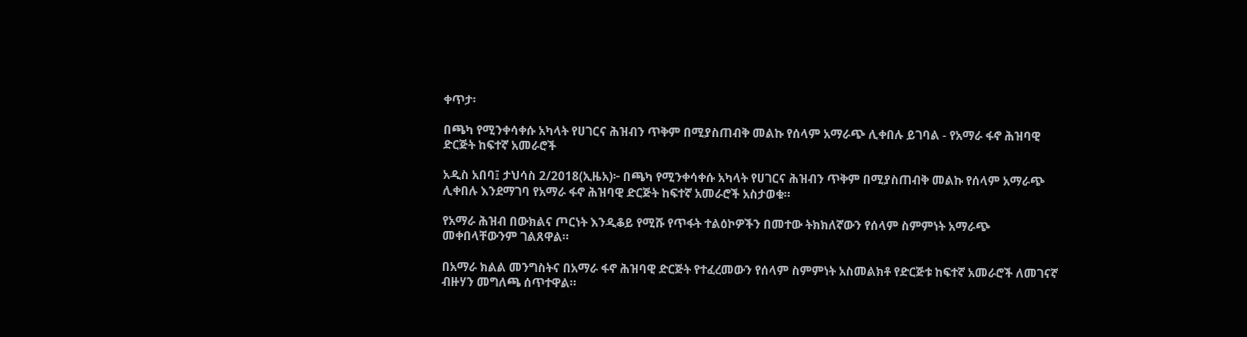ቀጥታ፡

በጫካ የሚንቀሳቀሱ አካላት የሀገርና ሕዝብን ጥቅም በሚያስጠብቅ መልኩ የሰላም አማራጭ ሊቀበሉ ይገባል - የአማራ ፋኖ ሕዝባዊ ድርጅት ከፍተኛ አመራሮች

አዲስ አበባ፤ ታህሳስ 2/2018(ኢዜአ)፦ በጫካ የሚንቀሳቀሱ አካላት የሀገርና ሕዝብን ጥቅም በሚያስጠብቅ መልኩ የሰላም አማራጭ ሊቀበሉ እንደማገባ የአማራ ፋኖ ሕዝባዊ ድርጅት ከፍተኛ አመራሮች አስታወቁ።

የአማራ ሕዝብ በውክልና ጦርነት እንዲቆይ የሚሹ የጥፋት ተልዕኮዎችን በመተው ትክክለኛውን የሰላም ስምምነት አማራጭ መቀበላቸውንም ገልጸዋል።

በአማራ ክልል መንግስትና በአማራ ፋኖ ሕዝባዊ ድርጅት የተፈረመውን የሰላም ስምምነት አስመልክቶ የድርጅቱ ከፍተኛ አመራሮች ለመገናኛ ብዙሃን መግለጫ ሰጥተዋል።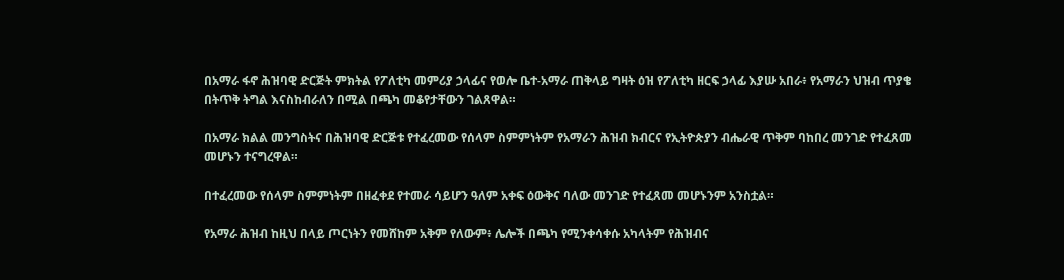በአማራ ፋኖ ሕዝባዊ ድርጅት ምክትል የፖለቲካ መምሪያ ኃላፊና የወሎ ቤተ-አማራ ጠቅላይ ግዛት ዕዝ የፖለቲካ ዘርፍ ኃላፊ እያሡ አበራ፥ የአማራን ህዝብ ጥያቄ በትጥቅ ትግል እናስከብራለን በሚል በጫካ መቆየታቸውን ገልጸዋል።

በአማራ ክልል መንግስትና በሕዝባዊ ድርጅቱ የተፈረመው የሰላም ስምምነትም የአማራን ሕዝብ ክብርና የኢትዮጵያን ብሔራዊ ጥቅም ባከበረ መንገድ የተፈጸመ መሆኑን ተናግረዋል።

በተፈረመው የሰላም ስምምነትም በዘፈቀደ የተመራ ሳይሆን ዓለም አቀፍ ዕውቅና ባለው መንገድ የተፈጸመ መሆኑንም አንስቷል።

የአማራ ሕዝብ ከዚህ በላይ ጦርነትን የመሸከም አቅም የለውም፥ ሌሎች በጫካ የሚንቀሳቀሱ አካላትም የሕዝብና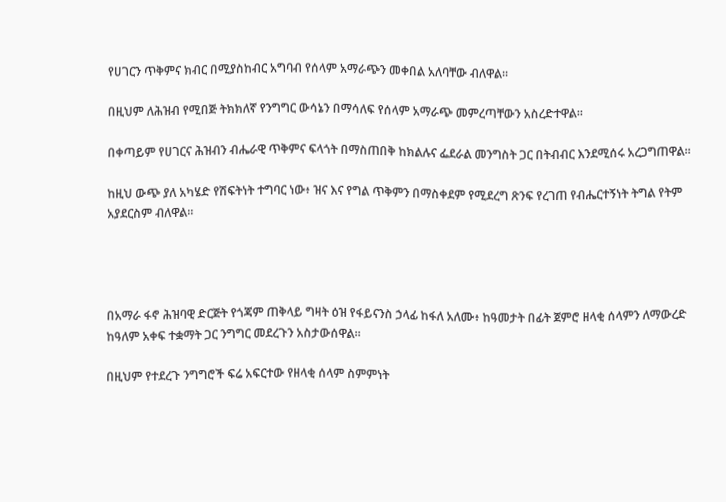የሀገርን ጥቅምና ክብር በሚያስከብር አግባብ የሰላም አማራጭን መቀበል አለባቸው ብለዋል።

በዚህም ለሕዝብ የሚበጅ ትክክለኛ የንግግር ውሳኔን በማሳለፍ የሰላም አማራጭ መምረጣቸውን አስረድተዋል።

በቀጣይም የሀገርና ሕዝብን ብሔራዊ ጥቅምና ፍላጎት በማስጠበቅ ከክልሉና ፌደራል መንግስት ጋር በትብብር እንደሚሰሩ አረጋግጠዋል።

ከዚህ ውጭ ያለ አካሄድ የሽፍትነት ተግባር ነው፥ ዝና እና የግል ጥቅምን በማስቀደም የሚደረግ ጽንፍ የረገጠ የብሔርተኝነት ትግል የትም አያደርስም ብለዋል።




በአማራ ፋኖ ሕዝባዊ ድርጅት የጎጃም ጠቅላይ ግዛት ዕዝ የፋይናንስ ኃላፊ ከፋለ አለሙ፥ ከዓመታት በፊት ጀምሮ ዘላቂ ሰላምን ለማውረድ ከዓለም አቀፍ ተቋማት ጋር ንግግር መደረጉን አስታውሰዋል።

በዚህም የተደረጉ ንግግሮች ፍሬ አፍርተው የዘላቂ ሰላም ስምምነት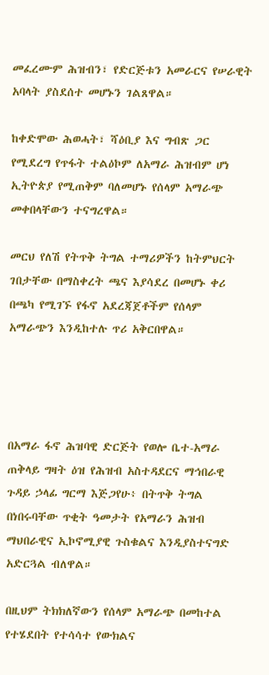መፈረሙም ሕዝብን፣ የድርጅቱን አመራርና የሠራዊት አባላት ያስደሰተ መሆኑን ገልጸዋል።

ከቀድሞው ሕወሓት፣ ሻዕቢያ እና ግብጽ ጋር የሚደረግ የጥፋት ተልዕኮም ለአማራ ሕዝብም ሆነ ኢትዮጵያ የሚጠቅም ባለመሆኑ የሰላም አማራጭ መቀበላቸውን ተናግረዋል።

መርህ የለሽ የትጥቅ ትግል ተማሪዎችን ከትምህርት ገበታቸው በማስቀረት ጫና እያሳደረ በመሆኑ ቀሪ በጫካ የሚገኙ የፋኖ አደረጃጀቶችም የሰላም አማራጭን እንዲከተሉ ጥሪ አቅርበዋል።




በአማራ ፋኖ ሕዝባዊ ድርጅት የወሎ ቤተ-አማራ ጠቅላይ ግዛት ዕዝ የሕዝብ አስተዳደርና ማኅበራዊ ጉዳይ ኃላፊ ግርማ እጅጋየሁ፥ በትጥቅ ትግል በነበሩባቸው ጥቂት ዓመታት የአማራን ሕዝብ ማህበራዊና ኢኮኖሚያዊ ጉስቁልና እንዲያስተናግድ አድርጓል ብለዋል።

በዚህም ትክክለኛውን የሰላም አማራጭ በመከተል የተሄደበት የተሳሳተ የውክልና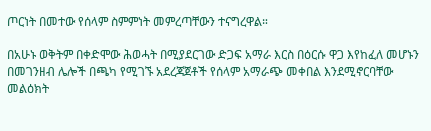ጦርነት በመተው የሰላም ስምምነት መምረጣቸውን ተናግረዋል።

በአሁኑ ወቅትም በቀድሞው ሕወሓት በሚያደርገው ድጋፍ አማራ እርስ በዕርሱ ዋጋ እየከፈለ መሆኑን በመገንዘብ ሌሎች በጫካ የሚገኙ አደረጃጀቶች የሰላም አማራጭ መቀበል እንደሚኖርባቸው መልዕክት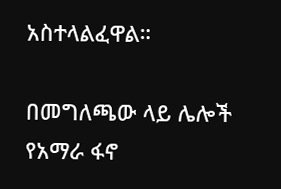አስተላልፈዋል።

በመግለጫው ላይ ሌሎች የአማራ ፋኖ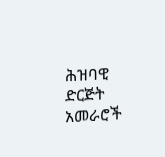ሕዝባዊ ድርጅት አመራሮች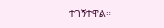ተገኝተዋል።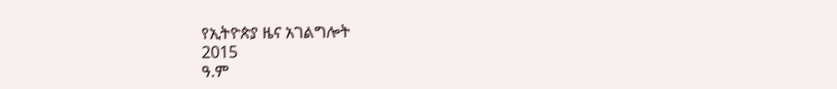የኢትዮጵያ ዜና አገልግሎት
2015
ዓ.ም